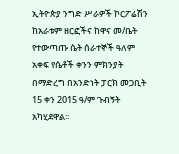ኢትዮጵያ ንግድ ሥራዎች ኮርፖሬሽን ከአራቱም ዘርፎችና ከዋና መ/ቤት የተውጣጡ ሴት ሰራተኞች ዓለም አቀፍ የሴቶች ቀንን ምክንያት በማድረግ በአንድነት ፓርክ መጋቢት 15 ቀን 2015 ዓ/ም ጉብኝት አካሂደዋል፡፡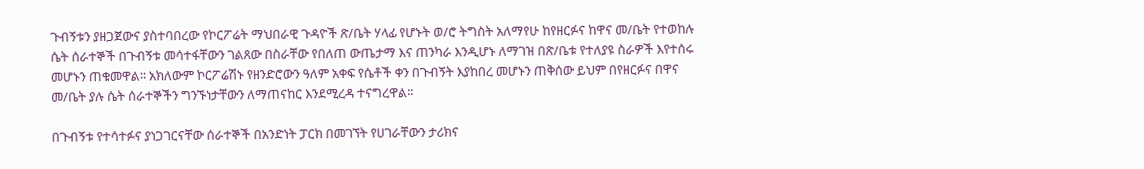ጉብኝቱን ያዘጋጀውና ያስተባበረው የኮርፖሬት ማህበራዊ ጉዳዮች ጽ/ቤት ሃላፊ የሆኑት ወ/ሮ ትግስት አለማየሁ ከየዘርፉና ከዋና መ/ቤት የተወከሉ ሴት ሰራተኞች በጉብኝቱ መሳተፋቸውን ገልጸው በስራቸው የበለጠ ውጤታማ እና ጠንካራ እንዲሆኑ ለማገዝ በጽ/ቤቱ የተለያዩ ስራዎች እየተሰሩ መሆኑን ጠቁመዋል፡፡ አክለውም ኮርፖሬሽኑ የዘንድሮውን ዓለም አቀፍ የሴቶች ቀን በጉብኝት እያከበረ መሆኑን ጠቅሰው ይህም በየዘርፉና በዋና መ/ቤት ያሉ ሴት ሰራተኞችን ግንኙነታቸውን ለማጠናከር እንደሚረዳ ተናግረዋል፡፡

በጉብኝቱ የተሳተፉና ያነጋገርናቸው ሰራተኞች በአንድነት ፓርክ በመገኘት የሀገራቸውን ታሪክና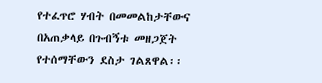የተፈጥሮ ሃብት በመመልከታቸውና በአጠቃላይ በጉብኝቱ መዘጋጀት የተሰማቸውን ደስታ ገልጸዋል፡፡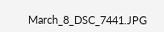March_8_DSC_7441.JPG